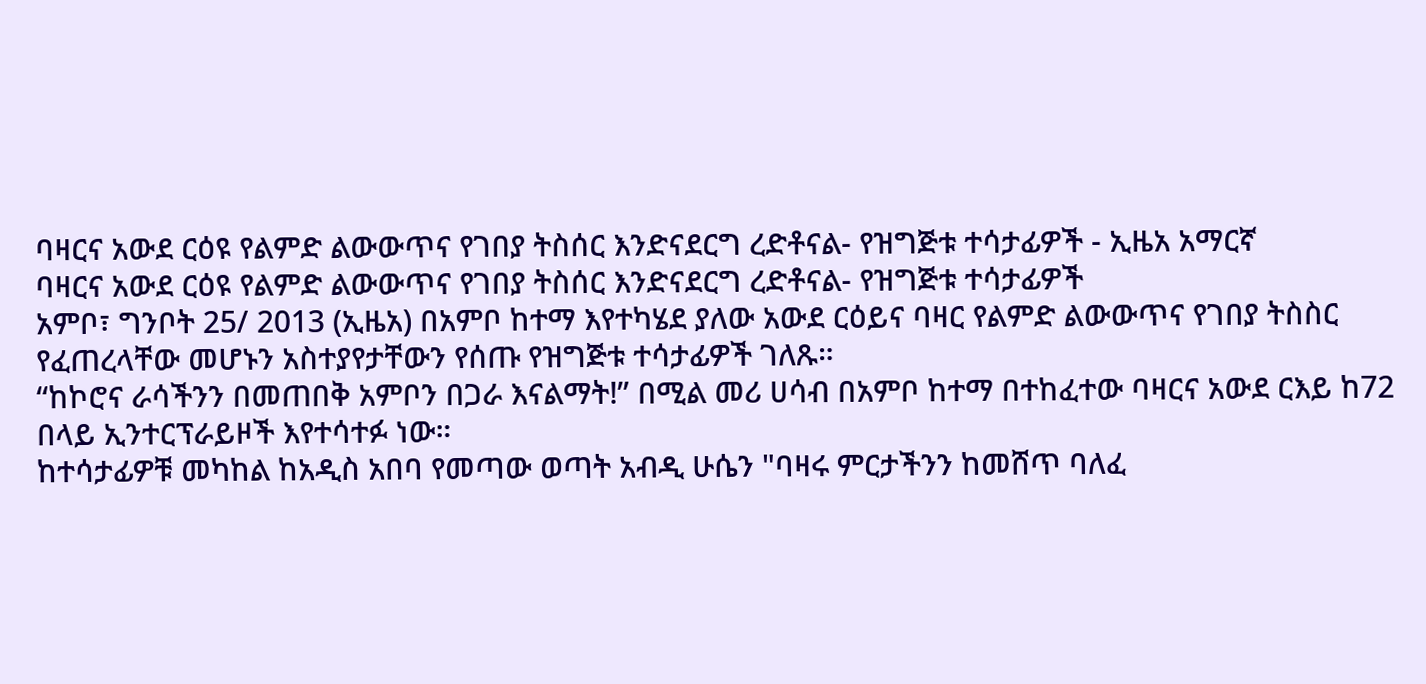ባዛርና አውደ ርዕዩ የልምድ ልውውጥና የገበያ ትስሰር እንድናደርግ ረድቶናል- የዝግጅቱ ተሳታፊዎች - ኢዜአ አማርኛ
ባዛርና አውደ ርዕዩ የልምድ ልውውጥና የገበያ ትስሰር እንድናደርግ ረድቶናል- የዝግጅቱ ተሳታፊዎች
አምቦ፣ ግንቦት 25/ 2013 (ኢዜአ) በአምቦ ከተማ እየተካሄደ ያለው አውደ ርዕይና ባዛር የልምድ ልውውጥና የገበያ ትስስር የፈጠረላቸው መሆኑን አስተያየታቸውን የሰጡ የዝግጅቱ ተሳታፊዎች ገለጹ።
“ከኮሮና ራሳችንን በመጠበቅ አምቦን በጋራ እናልማት!” በሚል መሪ ሀሳብ በአምቦ ከተማ በተከፈተው ባዛርና አውደ ርእይ ከ72 በላይ ኢንተርፕራይዞች እየተሳተፉ ነው።
ከተሳታፊዎቹ መካከል ከአዲስ አበባ የመጣው ወጣት አብዲ ሁሴን "ባዛሩ ምርታችንን ከመሸጥ ባለፈ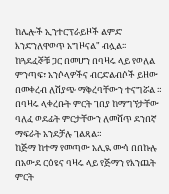ከሌሎች ኢንተርፕራይዞች ልምድ እንድንለዋወጥ አግዞናል" ብሏል፡፡
ከጓደፈኞቹ ጋር በመሆን በባዛሩ ላይ የወለል ምንጣፍ፣ አንሶላዎችና ብርድልብሶች ይዘው በመቀረብ ለሽያጭ ማቅረባቸውን ተናግሯል ።
በባዛሩ ላቀረቡት ምርት ገበያ ከማግኘታቸው ባለፈ ወደፊት ምርታቸውን ለመሸጥ ደንበኛ ማፍራት አንደቻሉ ገልጻል።
ከጅማ ከተማ የመጣው አሊዪ ሙሳ በበኩሉ በአውደ ርዕዩና ባዛሩ ላይ የጅማን የእንጨት ምርት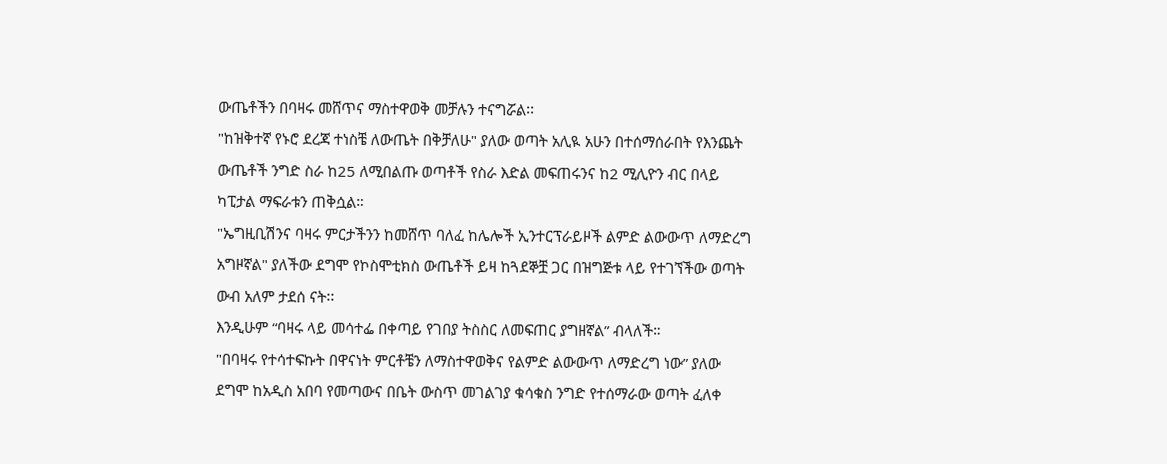ውጤቶችን በባዛሩ መሸጥና ማስተዋወቅ መቻሉን ተናግሯል፡፡
"ከዝቅተኛ የኑሮ ደረጃ ተነስቼ ለውጤት በቅቻለሁ" ያለው ወጣት አሊዪ አሁን በተሰማሰራበት የእንጨት ውጤቶች ንግድ ስራ ከ25 ለሚበልጡ ወጣቶች የስራ እድል መፍጠሩንና ከ2 ሚሊዮን ብር በላይ ካፒታል ማፍራቱን ጠቅሷል።
"ኤግዚቢሽንና ባዛሩ ምርታችንን ከመሸጥ ባለፈ ከሌሎች ኢንተርፕራይዞች ልምድ ልውውጥ ለማድረግ አግዞኛል" ያለችው ደግሞ የኮስሞቲክስ ውጤቶች ይዛ ከጓደኞቿ ጋር በዝግጅቱ ላይ የተገኘችው ወጣት ውብ አለም ታደሰ ናት፡፡
እንዲሁም “ባዛሩ ላይ መሳተፌ በቀጣይ የገበያ ትስስር ለመፍጠር ያግዘኛል” ብላለች።
"በባዛሩ የተሳተፍኩት በዋናነት ምርቶቼን ለማስተዋወቅና የልምድ ልውውጥ ለማድረግ ነው” ያለው ደግሞ ከአዲስ አበባ የመጣውና በቤት ውስጥ መገልገያ ቁሳቁስ ንግድ የተሰማራው ወጣት ፈለቀ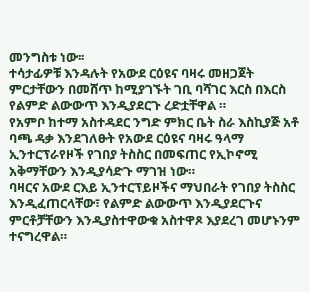መንግስቱ ነው፡፡
ተሳታፊዎቹ እንዳሉት የአውደ ርዕዩና ባዛሩ መዘጋጀት ምርታቸውን በመሸጥ ከሚያገኙት ገቢ ባሻገር እርስ በእርስ የልምድ ልውውጥ እንዲያደርጉ ረድቷቸዋል ።
የአምቦ ከተማ አስተዳደር ንግድ ምክር ቤት ስራ እስኪያጅ አቶ ባጫ ዳቃ እንደገለፁት የአውደ ርዕዩና ባዛሩ ዓላማ ኢንተርፕራየዞች የገበያ ትስስር በመፍጠር የኢኮኖሚ አቅማቸውን እንዲያሳድጉ ማገዝ ነው።
ባዛርና አውደ ርእይ ኢንተርፕይዞችና ማህበራት የገበያ ትስስር እንዲፈጠርላቸው፣ የልምድ ልውውጥ እንዲያደርጉና ምርቶቻቸውን እንዲያስተዋውቁ አስተዋጾ እያደረገ መሆኑንም ተናግረዋል።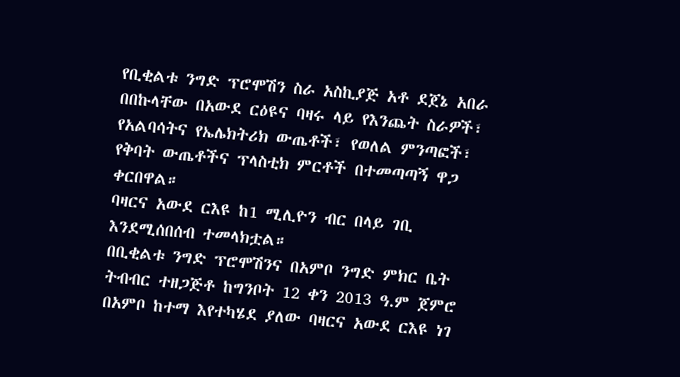የቢቂልቱ ንግድ ፕሮሞሽን ስራ አስኪያጅ አቶ ደጀኔ አበራ በበኩላቸው በአውደ ርዕዩና ባዛሩ ላይ የእንጨት ስራዎች፣ የአልባሳትና የኤሌክትሪክ ውጤቶች፣ የወለል ምንጣፎች፣ የቅባት ውጤቶችና ፕላስቲክ ምርቶች በተመጣጣኝ ዋጋ ቀርበዋል።
ባዛርና አውደ ርእዩ ከ1 ሚሊዮን ብር በላይ ገቢ እንደሚሰበሰብ ተመላክቷል።
በቢቂልቱ ንግድ ፕሮሞሽንና በአምቦ ንግድ ምክር ቤት ትብብር ተዘጋጅቶ ከግንቦት 12 ቀን 2013 ዓ.ም ጀምሮ በአምቦ ከተማ እየተካሄደ ያለው ባዛርና አውደ ርእዩ ነገ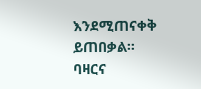እንደሚጠናቀቅ ይጠበቃል።
ባዛርና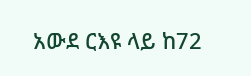አውደ ርእዩ ላይ ከ72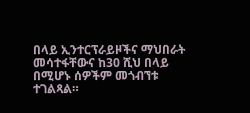በላይ ኢንተርፕራይዞችና ማህበራት መሳተፋቸውና ከ30 ሺህ በላይ በሚሆኑ ሰዎችም መጎብኘቱ ተገልጻል።